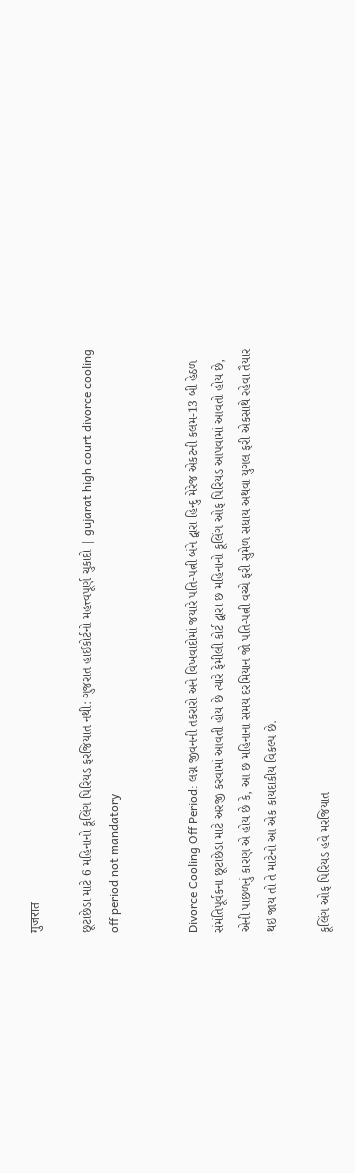गुजरात

છૂટાછેડા માટે 6 મહિનાનો કૂલિંગ પિરિયડ ફરજિયાત નથી: ગુજરાત હાઈકોર્ટનો મહત્ત્વપૂર્ણ ચુકાદો | gujarat high court divorce cooling off period not mandatory


Divorce Cooling Off Period: લગ્ન જીવનની તકરારો અને વિખવાદોમાં જયારે પતિ-પત્ની બંને દ્વારા હિન્દુ મેરેજ એકટની કલમ-13 બી હેઠળ સંમંતિપૂર્વકના છૂટાછેડા માટે અરજી કરવામાં આવતી હોય છે ત્યારે ફેમીલી કોર્ટ દ્વારા છ મહિનાનો કૂલિંગ ઓફ પિરિયડ આપવામાં આવતો હોય છે, એની પાછળનું કારણ એ હોય છે કે, આ છ મહિનાના સમય દરમિયાન જો પતિ-પત્ની વચ્ચે ફરી સુમેળ સધાય અથવા યુગલ ફરી એકસાથે રહેવા તૈયાર થઇ જાય તો તે માટેનો આ એક કાયદાકીય વિકલ્પ છે.

કૂલિંગ ઓફ પિરિયડ હવે મરજિયાત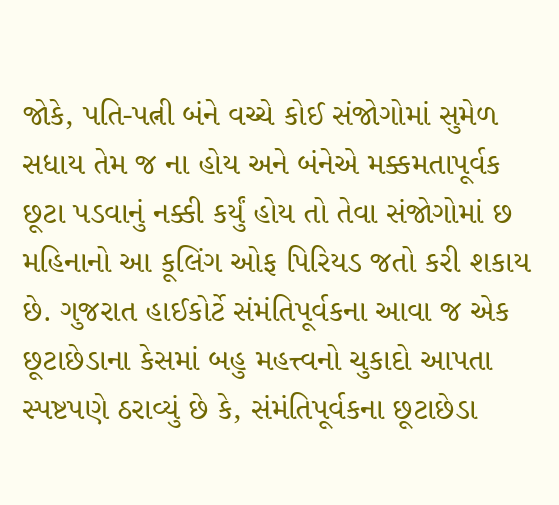જોકે, પતિ-પત્ની બંને વચ્ચે કોઈ સંજોગોમાં સુમેળ સધાય તેમ જ ના હોય અને બંનેએ મક્કમતાપૂર્વક છૂટા પડવાનું નક્કી કર્યું હોય તો તેવા સંજોગોમાં છ મહિનાનો આ કૂલિંગ ઓફ પિરિયડ જતો કરી શકાય છે. ગુજરાત હાઈકોર્ટે સંમંતિપૂર્વકના આવા જ એક છૂટાછેડાના કેસમાં બહુ મહત્ત્વનો ચુકાદો આપતા સ્પષ્ટપણે ઠરાવ્યું છે કે, સંમંતિપૂર્વકના છૂટાછેડા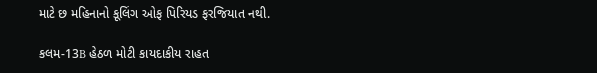માટે છ મહિનાનો કૂલિંગ ઓફ પિરિયડ ફરજિયાત નથી.

કલમ-13B હેઠળ મોટી કાયદાકીય રાહત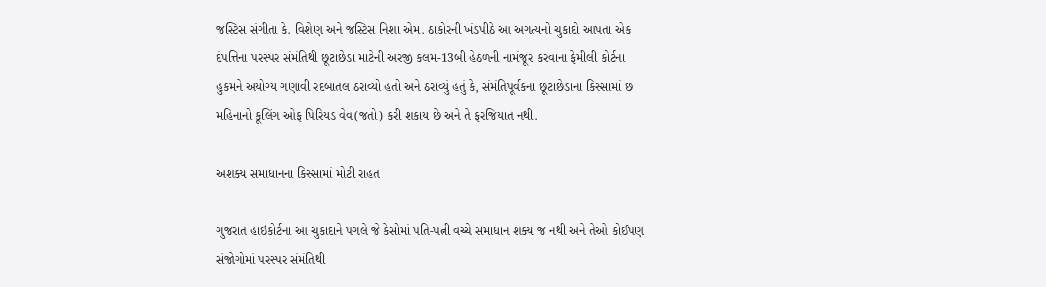જસ્ટિસ સંગીતા કે. વિશેણ અને જસ્ટિસ નિશા એમ. ઠાકોરની ખંડપીઠે આ અગત્યનો ચુકાદો આપતા એક દંપત્તિના પરસ્પર સંમંતિથી છૂટાછેડા માટેની અરજી કલમ-13બી હેઠળની નામંજૂર કરવાના ફેમીલી કોર્ટના હુકમને અયોગ્ય ગણાવી રદબાતલ ઠરાવ્યો હતો અને ઠરાવ્યું હતું કે, સંમંતિપૂર્વકના છૂટાછેડાના કિસ્સામાં છ મહિનાનો કૂલિંગ ઓફ પિરિયડ વેવ(જતો) કરી શકાય છે અને તે ફરજિયાત નથી.

અશક્ય સમાધાનના કિસ્સામાં મોટી રાહત

ગુજરાત હાઇકોર્ટના આ ચુકાદાને પગલે જે કેસોમાં પતિ-પત્ની વચ્ચે સમાધાન શક્ય જ નથી અને તેઓ કોઈપણ સંજોગોમાં પરસ્પર સંમંતિથી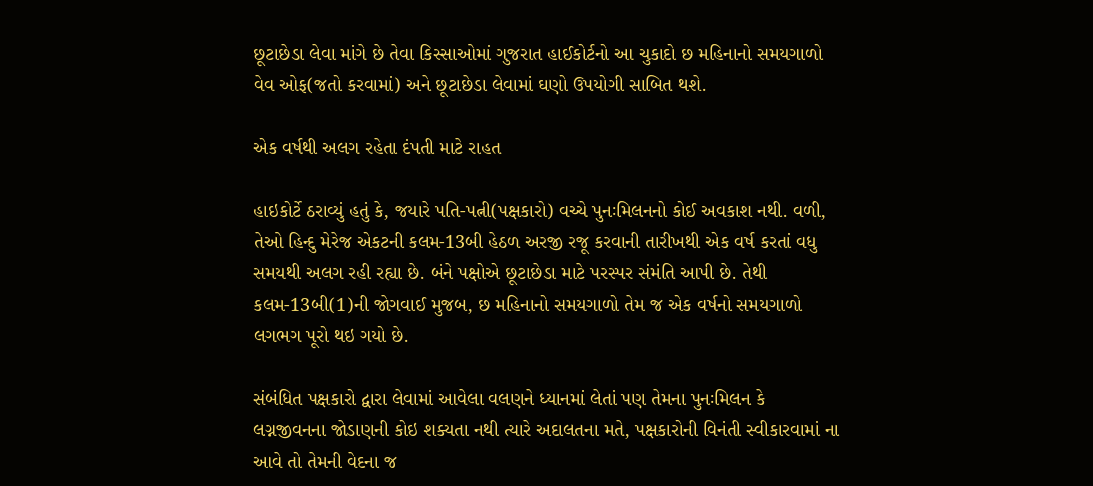છૂટાછેડા લેવા માંગે છે તેવા કિસ્સાઓમાં ગુજરાત હાઈકોર્ટનો આ ચુકાદો છ મહિનાનો સમયગાળો વેવ ઓફ(જતો કરવામાં) અને છૂટાછેડા લેવામાં ઘણો ઉપયોગી સાબિત થશે.

એક વર્ષથી અલગ રહેતા દંપતી માટે રાહત

હાઇકોર્ટે ઠરાવ્યું હતું કે, જયારે પતિ-પત્ની(પક્ષકારો) વચ્ચે પુનઃમિલનનો કોઈ અવકાશ નથી. વળી, તેઓ હિન્દુ મેરેજ એકટની કલમ-13બી હેઠળ અરજી રજૂ કરવાની તારીખથી એક વર્ષ કરતાં વધુ સમયથી અલગ રહી રહ્યા છે. બંને પક્ષોએ છૂટાછેડા માટે પરસ્પર સંમંતિ આપી છે. તેથી કલમ-13બી(1)ની જોગવાઈ મુજબ, છ મહિનાનો સમયગાળો તેમ જ એક વર્ષનો સમયગાળો લગભગ પૂરો થઇ ગયો છે.

સંબંધિત પક્ષકારો દ્વારા લેવામાં આવેલા વલણને ધ્યાનમાં લેતાં પણ તેમના પુનઃમિલન કે લગ્નજીવનના જોડાણની કોઇ શક્યતા નથી ત્યારે અદાલતના મતે, પક્ષકારોની વિનંતી સ્વીકારવામાં ના આવે તો તેમની વેદના જ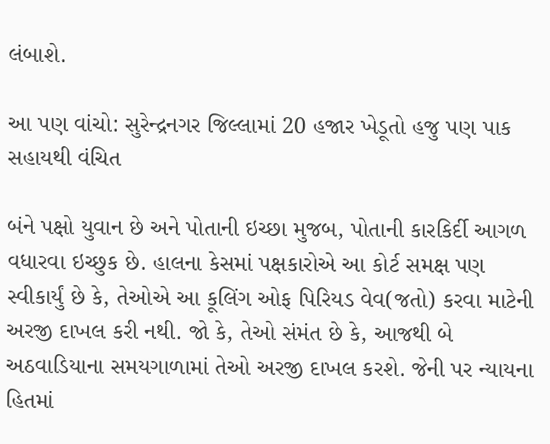લંબાશે.

આ પણ વાંચો: સુરેન્દ્રનગર જિલ્લામાં 20 હજાર ખેડૂતો હજુ પણ પાક સહાયથી વંચિત

બંને પક્ષો યુવાન છે અને પોતાની ઇચ્છા મુજબ, પોતાની કારકિર્દી આગળ વધારવા ઇચ્છુક છે. હાલના કેસમાં પક્ષકારોએ આ કોર્ટ સમક્ષ પણ સ્વીકાર્યું છે કે, તેઓએ આ કૂલિંગ ઓફ પિરિયડ વેવ(જતો) કરવા માટેની અરજી દાખલ કરી નથી. જો કે, તેઓ સંમંત છે કે, આજથી બે અઠવાડિયાના સમયગાળામાં તેઓ અરજી દાખલ કરશે. જેની પર ન્યાયના હિતમાં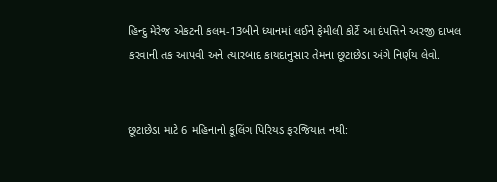હિન્દુ મેરેજ એકટની કલમ-13બીને ધ્યાનમાં લઈને ફેમીલી કોર્ટે આ દંપત્તિને અરજી દાખલ કરવાની તક આપવી અને ત્યારબાદ કાયદાનુસાર તેમના છૂટાછેડા અંગે નિર્ણય લેવો.


છૂટાછેડા માટે 6 મહિનાનો કૂલિંગ પિરિયડ ફરજિયાત નથી: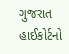ગુજરાત હાઈકોર્ટનો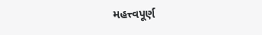મહત્ત્વપૂર્ણ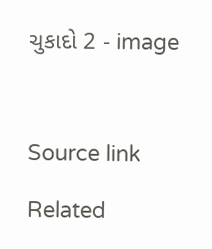ચુકાદો 2 - image



Source link

Related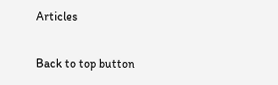Articles

Back to top button